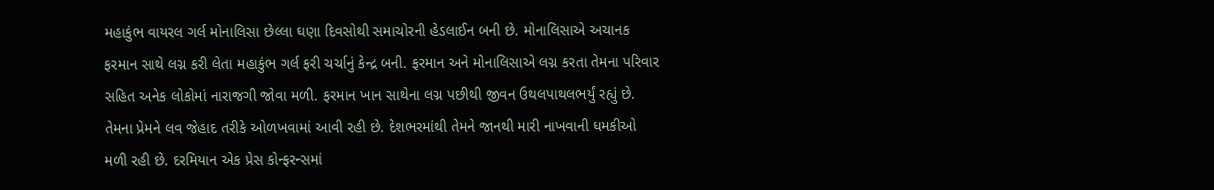મહાકુંભ વાયરલ ગર્લ મોનાલિસા છેલ્લા ઘણા દિવસોથી સમાચોરની હેડલાઈન બની છે. મોનાલિસાએ અચાનક ફરમાન સાથે લગ્ન કરી લેતા મહાકુંભ ગર્લ ફરી ચર્ચાનું કેન્દ્ર બની. ફરમાન અને મોનાલિસાએ લગ્ન કરતા તેમના પરિવાર સહિત અનેક લોકોમાં નારાજગી જોવા મળી. ફરમાન ખાન સાથેના લગ્ન પછીથી જીવન ઉથલપાથલભર્યું રહ્યું છે. તેમના પ્રેમને લવ જેહાદ તરીકે ઓળખવામાં આવી રહી છે. દેશભરમાંથી તેમને જાનથી મારી નાખવાની ધમકીઓ મળી રહી છે. દરમિયાન એક પ્રેસ કોન્ફરન્સમાં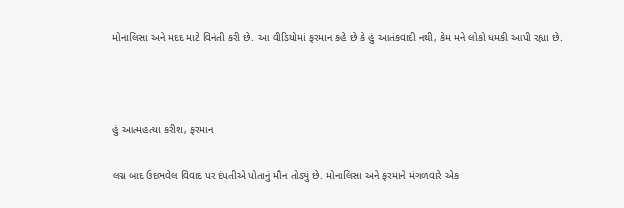મોનાલિસા અને મદદ માટે વિનંતી કરી છે. આ વીડિયોમાં ફરમાન કહે છે કે હું આતંકવાદી નથી, કેમ મને લોકો ધમકી આપી રહ્યા છે.



હું આત્મહત્યા કરીશ, ફરમાન

લગ્ન બાદ ઉદભવેલ વિવાદ પર દંપતીએ પોતાનું મૌન તોડ્યું છે. મોનાલિસા અને ફરમાને મંગળવારે એક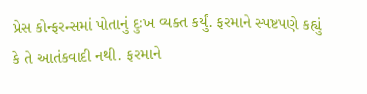પ્રેસ કોન્ફરન્સમાં પોતાનું દુઃખ વ્યક્ત કર્યું. ફરમાને સ્પષ્ટપણે કહ્યું કે તે આતંકવાદી નથી. ફરમાને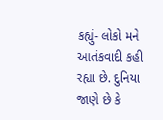કહ્યું- લોકો મને આતંકવાદી કહી રહ્યા છે. દુનિયા જાણે છે કે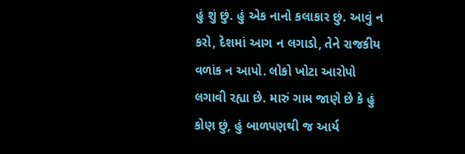હું શું છું. હું એક નાનો કલાકાર છું. આવું ન કરો, દેશમાં આગ ન લગાડો, તેને રાજકીય વળાંક ન આપો. લોકો ખોટા આરોપો લગાવી રહ્યા છે. મારું ગામ જાણે છે કે હું કોણ છું, હું બાળપણથી જ આર્ય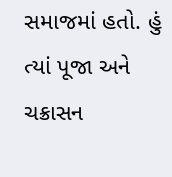સમાજમાં હતો. હું ત્યાં પૂજા અને ચક્રાસન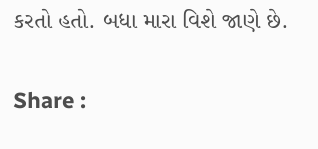કરતો હતો. બધા મારા વિશે જાણે છે.

Share :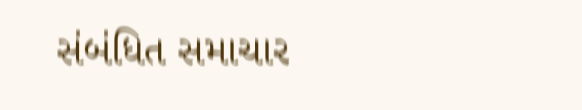સંબંધિત સમાચાર